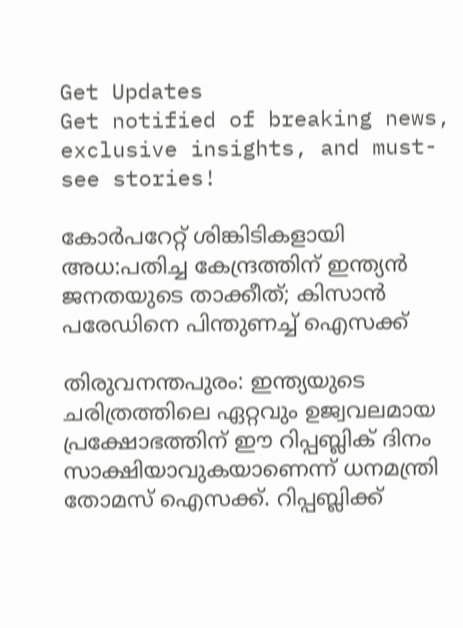Get Updates
Get notified of breaking news, exclusive insights, and must-see stories!

കോർപറേറ്റ് ശിങ്കിടികളായി അധ:പതിച്ച കേന്ദ്രത്തിന് ഇന്ത്യൻ ജനതയുടെ താക്കീത്; കിസാൻ പരേഡിനെ പിന്തുണച്ച് ഐസക്ക്

തിരുവനന്തപുരം: ഇന്ത്യയുടെ ചരിത്രത്തിലെ ഏറ്റവും ഉജ്വവലമായ പ്രക്ഷോഭത്തിന് ഈ റിപ്പബ്ലിക് ദിനം സാക്ഷിയാവുകയാണെന്ന് ധനമന്ത്രി തോമസ് ഐസക്ക്. റിപ്പബ്ലിക്ക്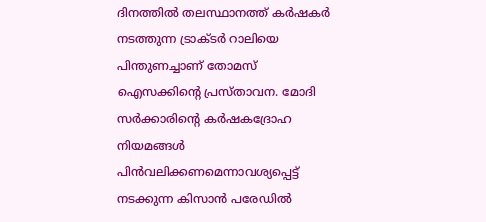ദിനത്തില്‍ തലസ്ഥാനത്ത് കര്‍ഷകര്‍ നടത്തുന്ന ട്രാക്ടര്‍ റാലിയെ പിന്തുണച്ചാണ് തോമസ് ഐസക്കിന്റെ പ്രസ്താവന. മോദി സര്‍ക്കാരിന്റെ കര്‍ഷകദ്രോഹ നിയമങ്ങള്‍ പിന്‍വലിക്കണമെന്നാവശ്യപ്പെട്ട് നടക്കുന്ന കിസാന്‍ പരേഡില്‍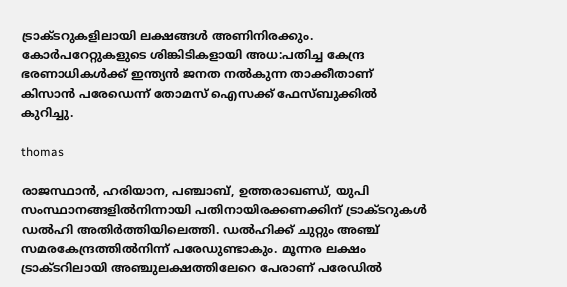ട്രാക്ടറുകളിലായി ലക്ഷങ്ങള്‍ അണിനിരക്കും. കോര്‍പറേറ്റുകളുടെ ശിങ്കിടികളായി അധ:പതിച്ച കേന്ദ്ര ഭരണാധികള്‍ക്ക് ഇന്ത്യന്‍ ജനത നല്‍കുന്ന താക്കീതാണ് കിസാന്‍ പരേഡെന്ന് തോമസ് ഐസക്ക് ഫേസ്ബുക്കില്‍ കുറിച്ചു.

thomas

രാജസ്ഥാന്‍, ഹരിയാന, പഞ്ചാബ്, ഉത്തരാഖണ്ഡ്, യുപി സംസ്ഥാനങ്ങളില്‍നിന്നായി പതിനായിരക്കണക്കിന് ട്രാക്ടറുകള്‍ ഡല്‍ഹി അതിര്‍ത്തിയിലെത്തി. ഡല്‍ഹിക്ക് ചുറ്റും അഞ്ച് സമരകേന്ദ്രത്തില്‍നിന്ന് പരേഡുണ്ടാകും. മൂന്നര ലക്ഷം ട്രാക്ടറിലായി അഞ്ചുലക്ഷത്തിലേറെ പേരാണ് പരേഡില്‍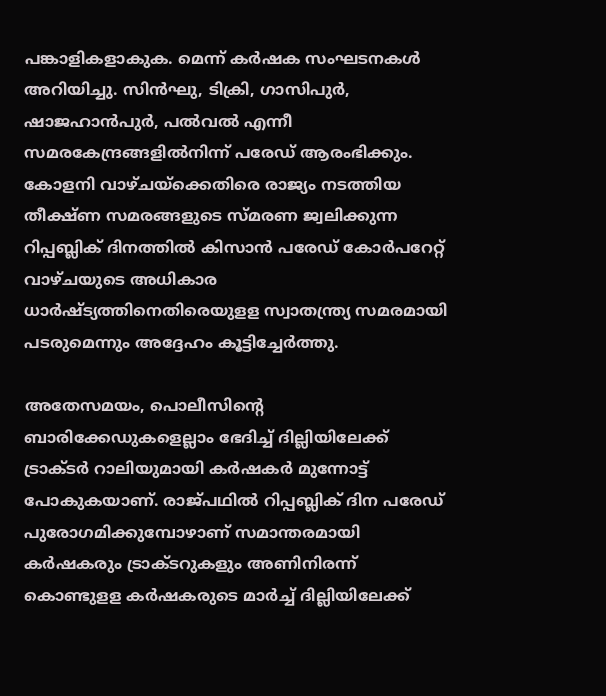പങ്കാളികളാകുക. മെന്ന് കര്‍ഷക സംഘടനകള്‍ അറിയിച്ചു. സിന്‍ഘു, ടിക്രി, ഗാസിപുര്‍, ഷാജഹാന്‍പുര്‍, പല്‍വല്‍ എന്നീ സമരകേന്ദ്രങ്ങളില്‍നിന്ന് പരേഡ് ആരംഭിക്കും. കോളനി വാഴ്ചയ്‌ക്കെതിരെ രാജ്യം നടത്തിയ തീക്ഷ്ണ സമരങ്ങളുടെ സ്മരണ ജ്വലിക്കുന്ന റിപ്പബ്ലിക് ദിനത്തില്‍ കിസാന്‍ പരേഡ് കോര്‍പറേറ്റ് വാഴ്ചയുടെ അധികാര ധാര്‍ഷ്ട്യത്തിനെതിരെയുളള സ്വാതന്ത്ര്യ സമരമായി പടരുമെന്നും അദ്ദേഹം കൂട്ടിച്ചേര്‍ത്തു.

അതേസമയം, പൊലീസിന്റെ ബാരിക്കേഡുകളെല്ലാം ഭേദിച്ച് ദില്ലിയിലേക്ക് ട്രാക്ടര്‍ റാലിയുമായി കര്‍ഷകര്‍ മുന്നോട്ട് പോകുകയാണ്. രാജ്പഥില്‍ റിപ്പബ്ലിക് ദിന പരേഡ് പുരോഗമിക്കുമ്പോഴാണ് സമാന്തരമായി കര്‍ഷകരും ട്രാക്ടറുകളും അണിനിരന്ന് കൊണ്ടുളള കര്‍ഷകരുടെ മാര്‍ച്ച് ദില്ലിയിലേക്ക്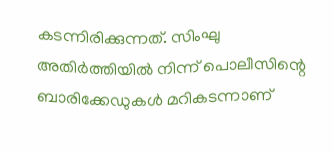കടന്നിരിക്കുന്നത്. സിംഘു അതിര്‍ത്തിയില്‍ നിന്ന് പൊലീസിന്റെ ബാരിക്കേഡുകള്‍ മറികടന്നാണ്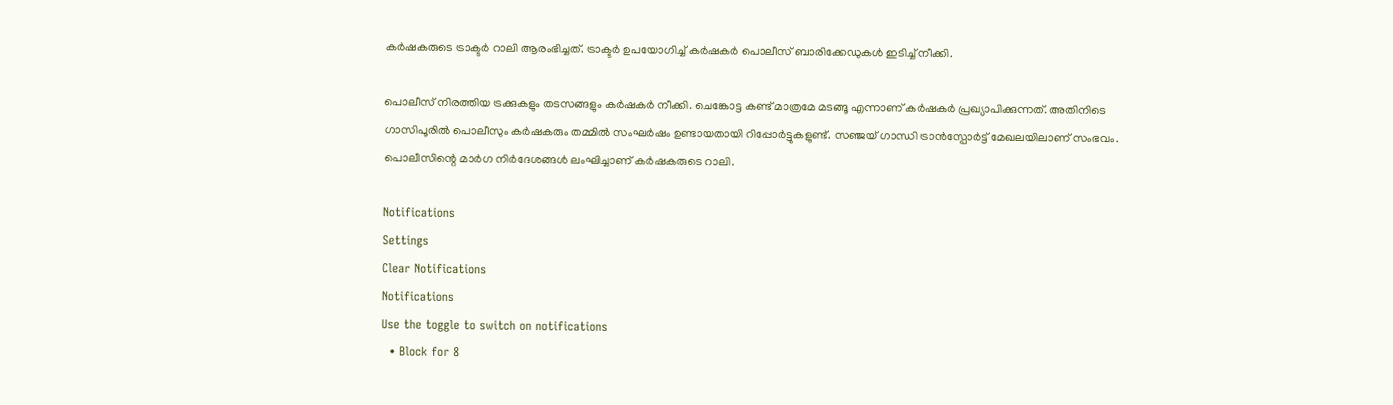കര്‍ഷകരുടെ ട്രാക്ടര്‍ റാലി ആരംഭിച്ചത്. ട്രാക്ടര്‍ ഉപയോഗിച്ച് കര്‍ഷകര്‍ പൊലീസ് ബാരിക്കേഡുകള്‍ ഇടിച്ച് നീക്കി.

പൊലീസ് നിരത്തിയ ട്രക്കുകളും തടസങ്ങളും കര്‍ഷകര്‍ നീക്കി. ചെങ്കോട്ട കണ്ട് മാത്രമേ മടങ്ങൂ എന്നാണ് കര്‍ഷകര്‍ പ്രഖ്യാപിക്കുന്നത്. അതിനിടെ ഗാസിപൂരില്‍ പൊലീസും കര്‍ഷകരും തമ്മില്‍ സംഘര്‍ഷം ഉണ്ടായതായി റിപ്പോര്‍ട്ടുകളുണ്ട്. സഞ്ജയ് ഗാന്ധി ട്രാന്‍സ്പോര്‍ട്ട് മേഖലയിലാണ് സംഭവം. പൊലീസിന്റെ മാര്‍ഗ നിര്‍ദേശങ്ങള്‍ ലംഘിച്ചാണ് കര്‍ഷകരുടെ റാലി.

Notifications
Settings
Clear Notifications
Notifications
Use the toggle to switch on notifications
  • Block for 8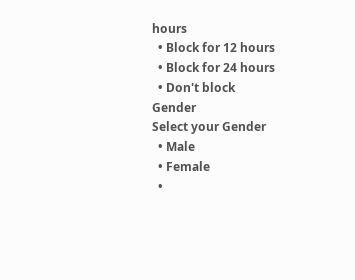hours
  • Block for 12 hours
  • Block for 24 hours
  • Don't block
Gender
Select your Gender
  • Male
  • Female
  •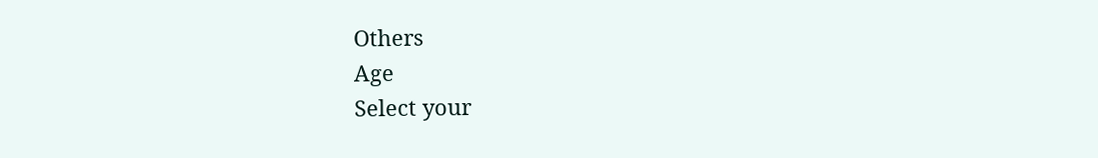Others
Age
Select your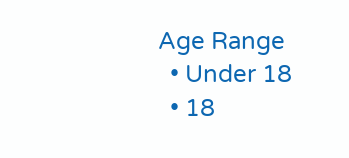Age Range
  • Under 18
  • 18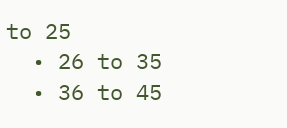to 25
  • 26 to 35
  • 36 to 45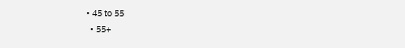• 45 to 55
  • 55+